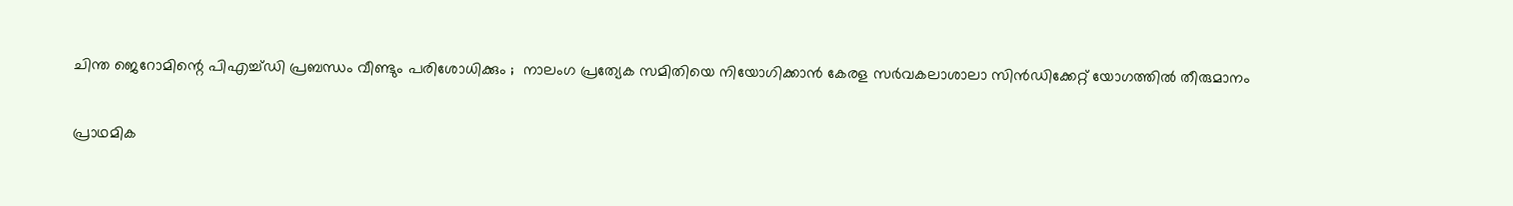ചിന്ത ജെറോമിന്റെ പിഎച്ച്ഡി പ്രബന്ധം വീണ്ടും പരിശോധിക്കും ;  നാലംഗ പ്രത്യേക സമിതിയെ നിയോഗിക്കാന്‍ കേരള സര്‍വകലാശാലാ സിന്‍ഡിക്കേറ്റ് യോഗത്തില്‍ തീരുമാനം

പ്രാഥമിക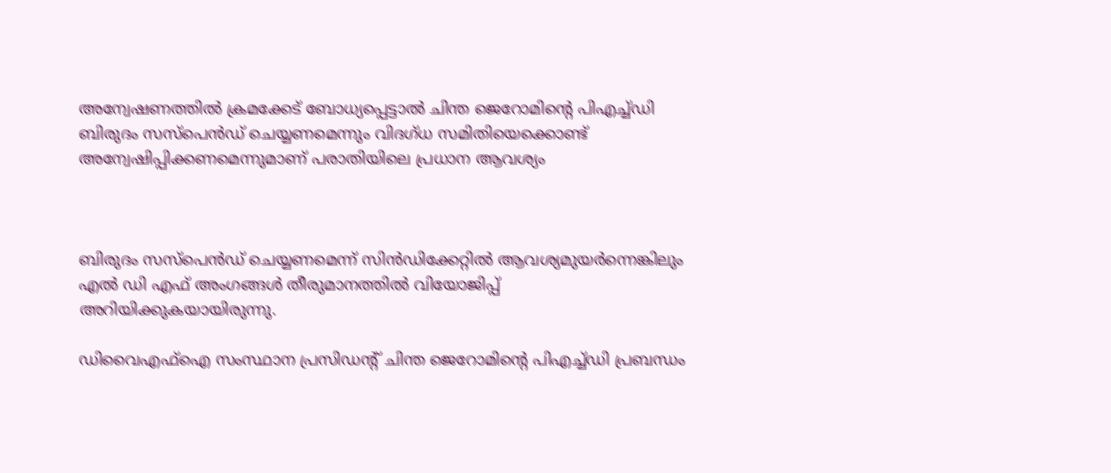അന്വേഷണത്തില്‍ ക്രമക്കേട് ബോധ്യപ്പെട്ടാല്‍ ചിന്ത ജെറോമിന്റെ പിഎച്ച്ഡി ബിരുദം സസ്‌പെന്‍ഡ് ചെയ്യണമെന്നും വിദഗ്ധ സമിതിയെക്കൊണ്ട് അന്വേഷിപ്പിക്കണമെന്നുമാണ് പരാതിയിലെ പ്രധാന ആവശ്യം



ബിരുദം സസ്‌പെന്‍ഡ് ചെയ്യണമെന്ന് സിന്‍ഡിക്കേറ്റില്‍ ആവശ്യമുയര്‍ന്നെങ്കിലും എല്‍ ഡി എഫ് അംഗങ്ങള്‍ തീരുമാനത്തില്‍ വിയോജിപ്പ് അറിയിക്കുകയായിരുന്നു.

ഡിവൈഎഫ്‌ഐ സംസ്ഥാന പ്രസിഡന്റ് ചിന്ത ജെറോമിന്റെ പിഎച്ച്ഡി പ്രബന്ധം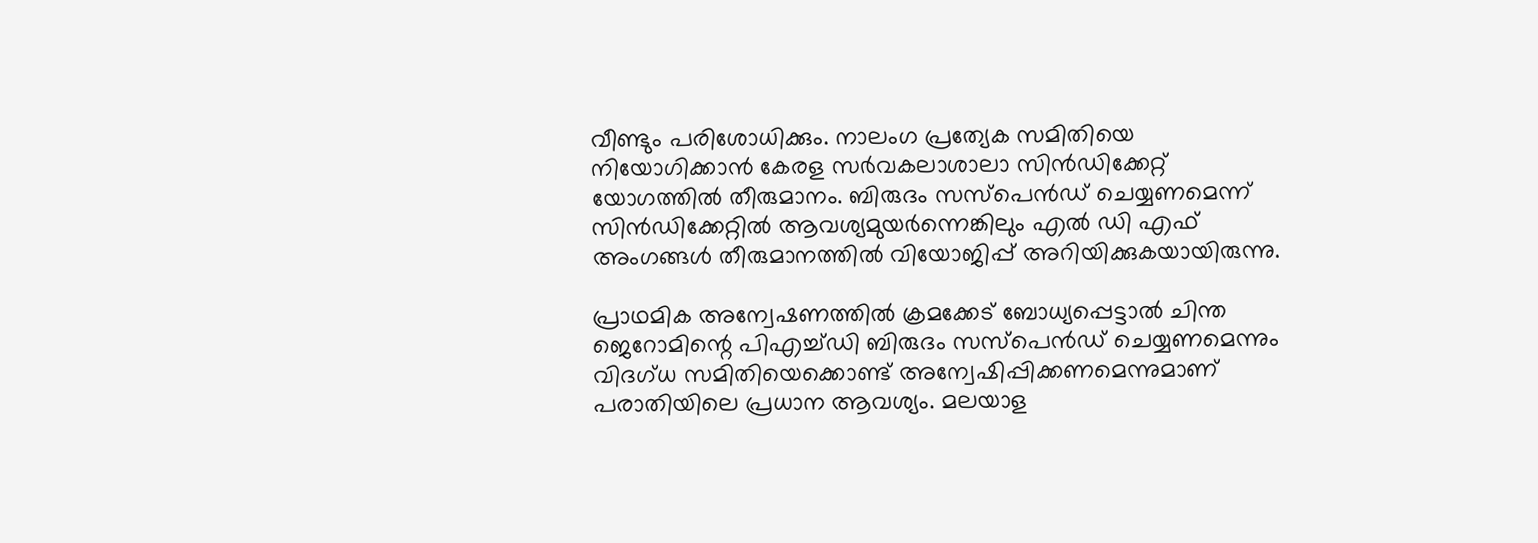വീണ്ടും പരിശോധിക്കും. നാലംഗ പ്രത്യേക സമിതിയെ നിയോഗിക്കാന്‍ കേരള സര്‍വകലാശാലാ സിന്‍ഡിക്കേറ്റ് യോഗത്തില്‍ തീരുമാനം. ബിരുദം സസ്‌പെന്‍ഡ് ചെയ്യണമെന്ന് സിന്‍ഡിക്കേറ്റില്‍ ആവശ്യമുയര്‍ന്നെങ്കിലും എല്‍ ഡി എഫ് അംഗങ്ങള്‍ തീരുമാനത്തില്‍ വിയോജിപ്പ് അറിയിക്കുകയായിരുന്നു.

പ്രാഥമിക അന്വേഷണത്തില്‍ ക്രമക്കേട് ബോധ്യപ്പെട്ടാല്‍ ചിന്ത ജെറോമിന്റെ പിഎച്ച്ഡി ബിരുദം സസ്‌പെന്‍ഡ് ചെയ്യണമെന്നും വിദഗ്ധ സമിതിയെക്കൊണ്ട് അന്വേഷിപ്പിക്കണമെന്നുമാണ് പരാതിയിലെ പ്രധാന ആവശ്യം. മലയാള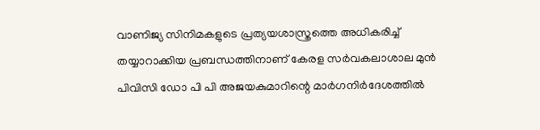വാണിജ്യ സിനിമകളുടെ പ്രത്യയശാസ്ത്രത്തെ അധികരിച്ച് തയ്യാറാക്കിയ പ്രബന്ധത്തിനാണ് കേരള സര്‍വകലാശാല മുന്‍ പിവിസി ഡോ പി പി അജയകുമാറിന്റെ മാര്‍ഗനിര്‍ദേശത്തില്‍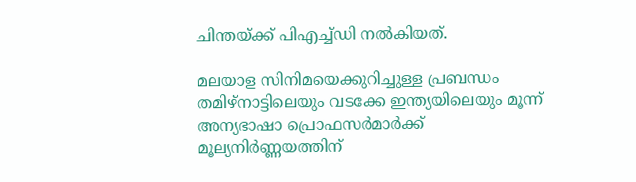ചിന്തയ്ക്ക് പിഎച്ച്ഡി നല്‍കിയത്.

മലയാള സിനിമയെക്കുറിച്ചുള്ള പ്രബന്ധം തമിഴ്നാട്ടിലെയും വടക്കേ ഇന്ത്യയിലെയും മൂന്ന് അന്യഭാഷാ പ്രൊഫസര്‍മാര്‍ക്ക് മൂല്യനിര്‍ണ്ണയത്തിന്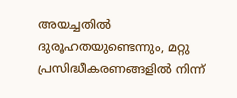അയച്ചതില്‍ ദുരൂഹതയുണ്ടെന്നും, മറ്റു പ്രസിദ്ധീകരണങ്ങളില്‍ നിന്ന്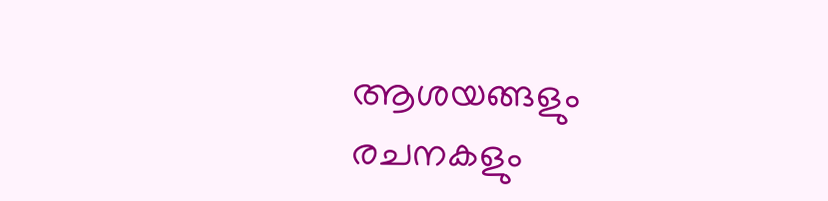ആശയങ്ങളും രചനകളും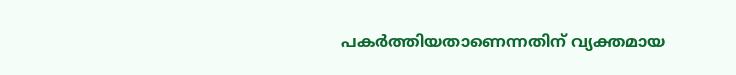പകര്‍ത്തിയതാണെന്നതിന് വ്യക്തമായ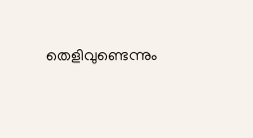തെളിവുണ്ടെന്നും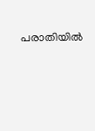പരാതിയില്‍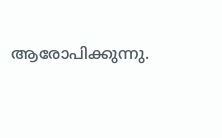ആരോപിക്കുന്നു.